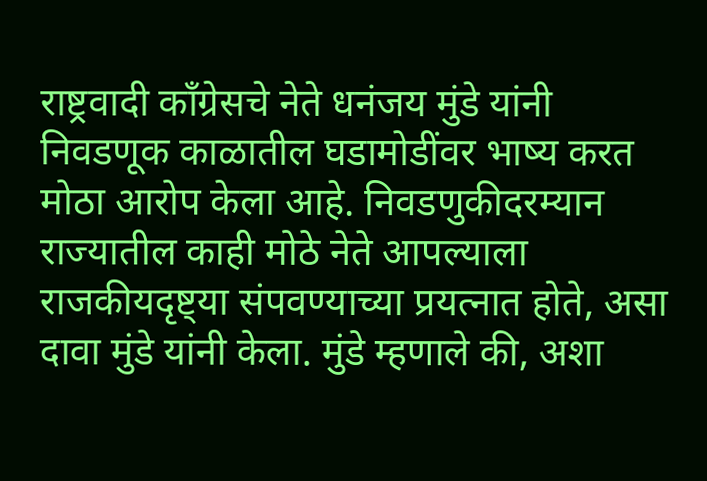राष्ट्रवादी काँग्रेसचे नेते धनंजय मुंडे यांनी निवडणूक काळातील घडामोडींवर भाष्य करत मोठा आरोप केला आहे. निवडणुकीदरम्यान राज्यातील काही मोठे नेते आपल्याला राजकीयदृष्ट्या संपवण्याच्या प्रयत्नात होते, असा दावा मुंडे यांनी केला. मुंडे म्हणाले की, अशा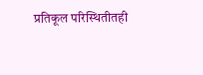प्रतिकूल परिस्थितीतही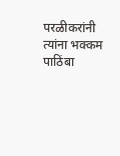परळीकरांनी त्यांना भक्कम पाठिंबा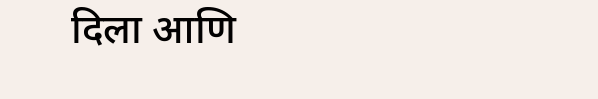दिला आणि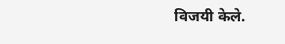विजयी केले.